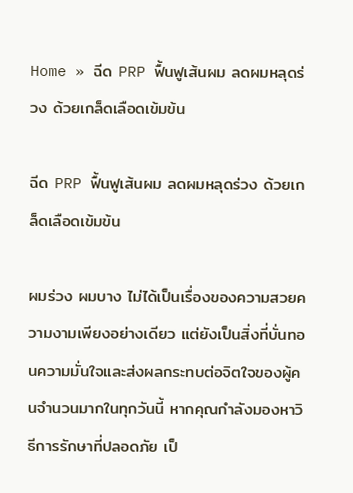Home » ฉีด PRP ฟื้นฟูเส้นผม ลดผมหลุดร่วง ด้วยเกล็ดเลือดเข้มข้น

ฉีด PRP ฟื้นฟูเส้นผม ลดผมหลุดร่วง ด้วยเกล็ดเลือดเข้มข้น

ผมร่วง ผมบาง ไม่ได้เป็นเรื่องของความสวยความงามเพียงอย่างเดียว แต่ยังเป็นสิ่งที่บั่นทอนความมั่นใจและส่งผลกระทบต่อจิตใจของผู้คนจำนวนมากในทุกวันนี้ หากคุณกำลังมองหาวิธีการรักษาที่ปลอดภัย เป็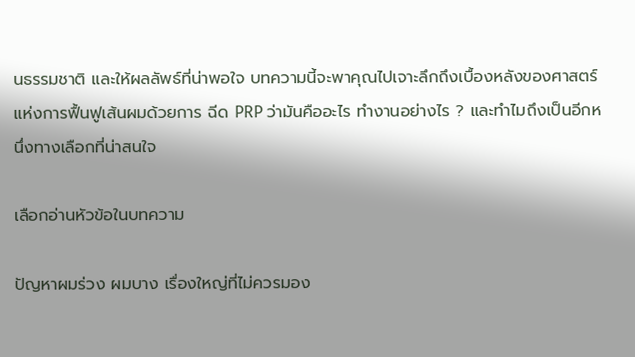นธรรมชาติ และให้ผลลัพธ์ที่น่าพอใจ บทความนี้จะพาคุณไปเจาะลึกถึงเบื้องหลังของศาสตร์แห่งการฟื้นฟูเส้นผมด้วยการ ฉีด PRP ว่ามันคืออะไร ทำงานอย่างไร ? และทำไมถึงเป็นอีกหนึ่งทางเลือกที่น่าสนใจ

เลือกอ่านหัวข้อในบทความ

ปัญหาผมร่วง ผมบาง เรื่องใหญ่ที่ไม่ควรมอง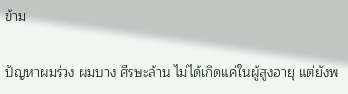ข้าม

ปัญหาผมร่วง ผมบาง ศีรษะล้าน ไม่ได้เกิดแค่ในผู้สูงอายุ แต่ยังพ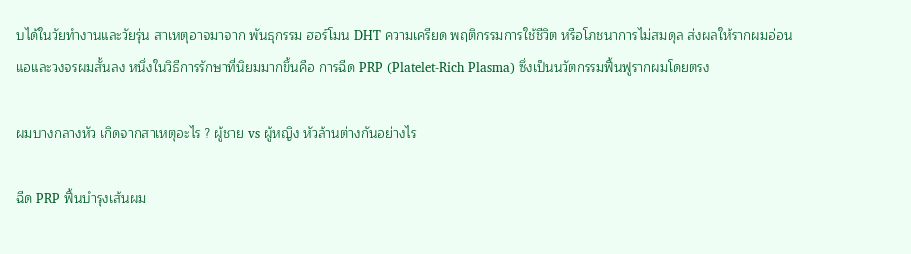บได้ในวัยทำงานและวัยรุ่น สาเหตุอาจมาจาก พันธุกรรม ฮอร์โมน DHT ความเครียด พฤติกรรมการใช้ชีวิต หรือโภชนาการไม่สมดุล ส่งผลให้รากผมอ่อนแอและวงจรผมสั้นลง หนึ่งในวิธีการรักษาที่นิยมมากขึ้นคือ การฉีด PRP (Platelet-Rich Plasma) ซึ่งเป็นนวัตกรรมฟื้นฟูรากผมโดยตรง

ผมบางกลางหัว เกิดจากสาเหตุอะไร ? ผู้ชาย vs ผู้หญิง หัวล้านต่างกันอย่างไร

ฉีด PRP ฟื้นบำรุงเส้นผม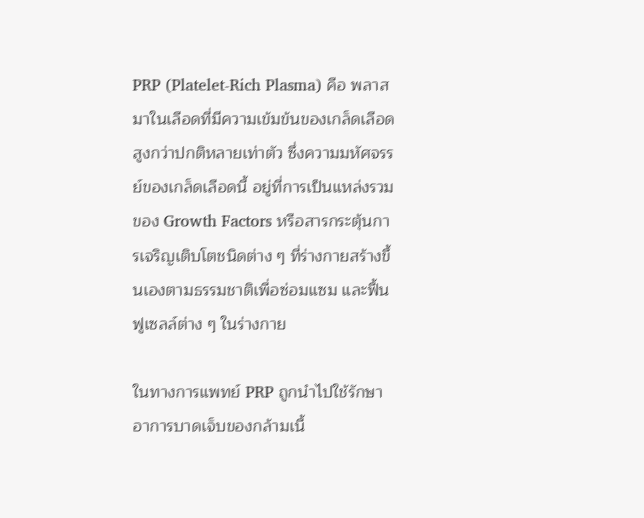PRP (Platelet-Rich Plasma) คือ พลาสมาในเลือดที่มีความเข้มข้นของเกล็ดเลือดสูงกว่าปกติหลายเท่าตัว ซึ่งความมหัศจรรย์ของเกล็ดเลือดนี้ อยู่ที่การเป็นแหล่งรวมของ Growth Factors หรือสารกระตุ้นการเจริญเติบโตชนิดต่าง ๆ ที่ร่างกายสร้างขึ้นเองตามธรรมชาติเพื่อซ่อมแซม และฟื้นฟูเซลล์ต่าง ๆ ในร่างกาย

ในทางการแพทย์ PRP ถูกนำไปใช้รักษาอาการบาดเจ็บของกล้ามเนื้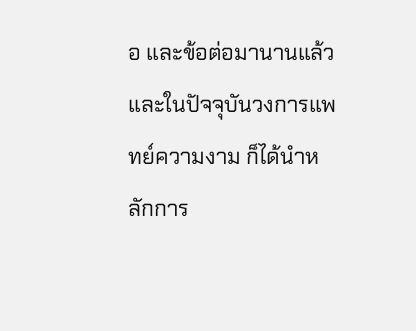อ และข้อต่อมานานแล้ว และในปัจจุบันวงการแพทย์ความงาม ก็ได้นำหลักการ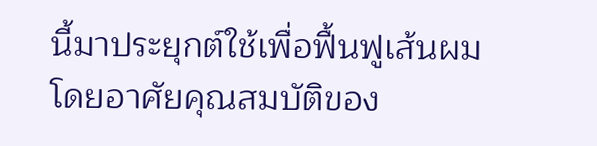นี้มาประยุกต์ใช้เพื่อฟื้นฟูเส้นผม โดยอาศัยคุณสมบัติของ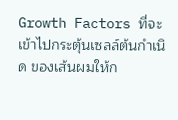Growth Factors ที่จะเข้าไปกระตุ้นเซลล์ต้นกำเนิด ของเส้นผมให้ก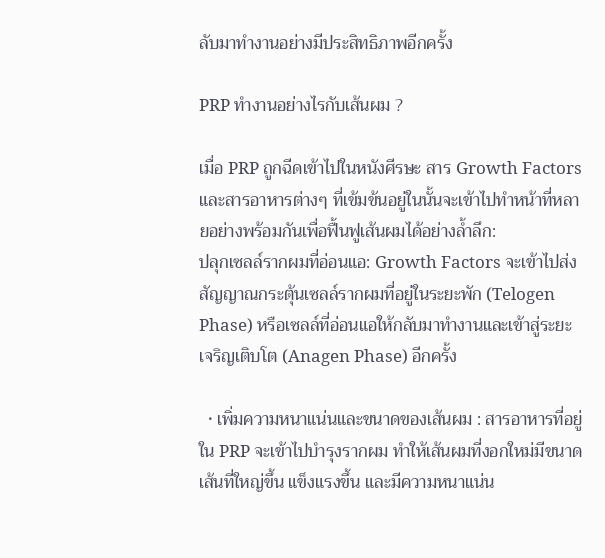ลับมาทำงานอย่างมีประสิทธิภาพอีกครั้ง

PRP ทำงานอย่างไรกับเส้นผม ?

เมื่อ PRP ถูกฉีดเข้าไปในหนังศีรษะ สาร Growth Factors และสารอาหารต่างๆ ที่เข้มข้นอยู่ในนั้นจะเข้าไปทำหน้าที่หลายอย่างพร้อมกันเพื่อฟื้นฟูเส้นผมได้อย่างล้ำลึก:
ปลุกเซลล์รากผมที่อ่อนแอ: Growth Factors จะเข้าไปส่งสัญญาณกระตุ้นเซลล์รากผมที่อยู่ในระยะพัก (Telogen Phase) หรือเซลล์ที่อ่อนแอให้กลับมาทำงานและเข้าสู่ระยะเจริญเติบโต (Anagen Phase) อีกครั้ง

  • เพิ่มความหนาแน่นและขนาดของเส้นผม : สารอาหารที่อยู่ใน PRP จะเข้าไปบำรุงรากผม ทำให้เส้นผมที่งอกใหม่มีขนาดเส้นที่ใหญ่ขึ้น แข็งแรงขึ้น และมีความหนาแน่น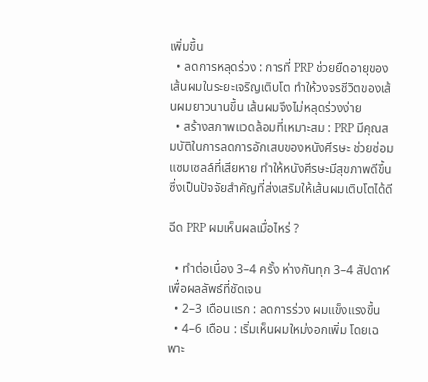เพิ่มขึ้น
  • ลดการหลุดร่วง : การที่ PRP ช่วยยืดอายุของเส้นผมในระยะเจริญเติบโต ทำให้วงจรชีวิตของเส้นผมยาวนานขึ้น เส้นผมจึงไม่หลุดร่วงง่าย
  • สร้างสภาพแวดล้อมที่เหมาะสม : PRP มีคุณสมบัติในการลดการอักเสบของหนังศีรษะ ช่วยซ่อมแซมเซลล์ที่เสียหาย ทำให้หนังศีรษะมีสุขภาพดีขึ้น ซึ่งเป็นปัจจัยสำคัญที่ส่งเสริมให้เส้นผมเติบโตได้ดี

ฉีด PRP ผมเห็นผลเมื่อไหร่ ?

  • ทำต่อเนื่อง 3–4 ครั้ง ห่างกันทุก 3–4 สัปดาห์ เพื่อผลลัพธ์ที่ชัดเจน
  • 2–3 เดือนแรก : ลดการร่วง ผมแข็งแรงขึ้น
  • 4–6 เดือน : เริ่มเห็นผมใหม่งอกเพิ่ม โดยเฉพาะ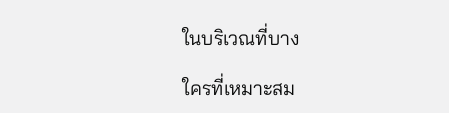ในบริเวณที่บาง

ใครที่เหมาะสม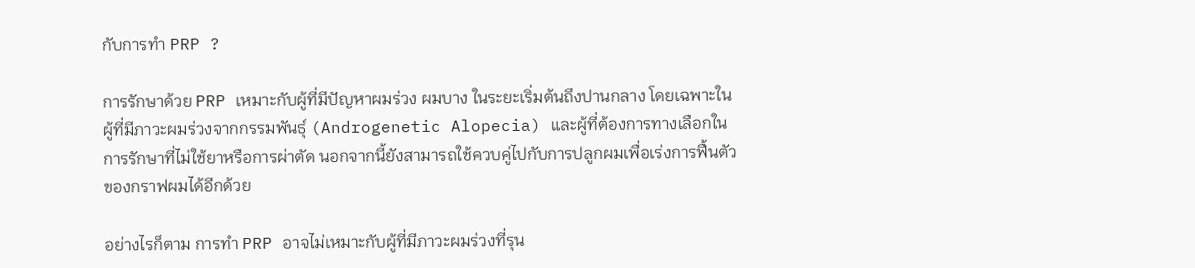กับการทำ PRP ?

การรักษาด้วย PRP เหมาะกับผู้ที่มีปัญหาผมร่วง ผมบาง ในระยะเริ่มต้นถึงปานกลาง โดยเฉพาะในผู้ที่มีภาวะผมร่วงจากกรรมพันธุ์ (Androgenetic Alopecia) และผู้ที่ต้องการทางเลือกในการรักษาที่ไม่ใช้ยาหรือการผ่าตัด นอกจากนี้ยังสามารถใช้ควบคู่ไปกับการปลูกผมเพื่อเร่งการฟื้นตัวของกราฟผมได้อีกด้วย

อย่างไรก็ตาม การทำ PRP อาจไม่เหมาะกับผู้ที่มีภาวะผมร่วงที่รุน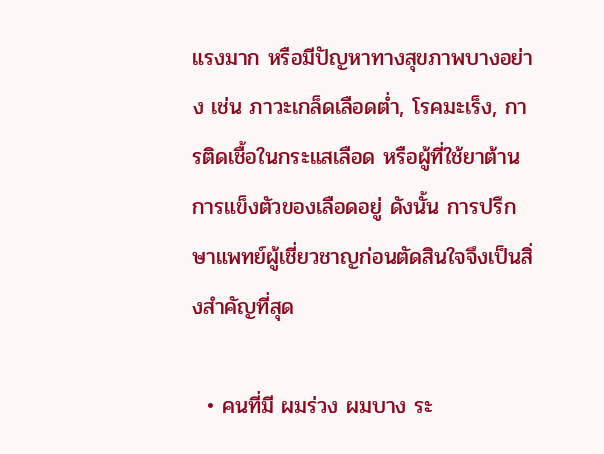แรงมาก หรือมีปัญหาทางสุขภาพบางอย่าง เช่น ภาวะเกล็ดเลือดต่ำ, โรคมะเร็ง, การติดเชื้อในกระแสเลือด หรือผู้ที่ใช้ยาต้านการแข็งตัวของเลือดอยู่ ดังนั้น การปรึกษาแพทย์ผู้เชี่ยวชาญก่อนตัดสินใจจึงเป็นสิ่งสำคัญที่สุด

  • คนที่มี ผมร่วง ผมบาง ระ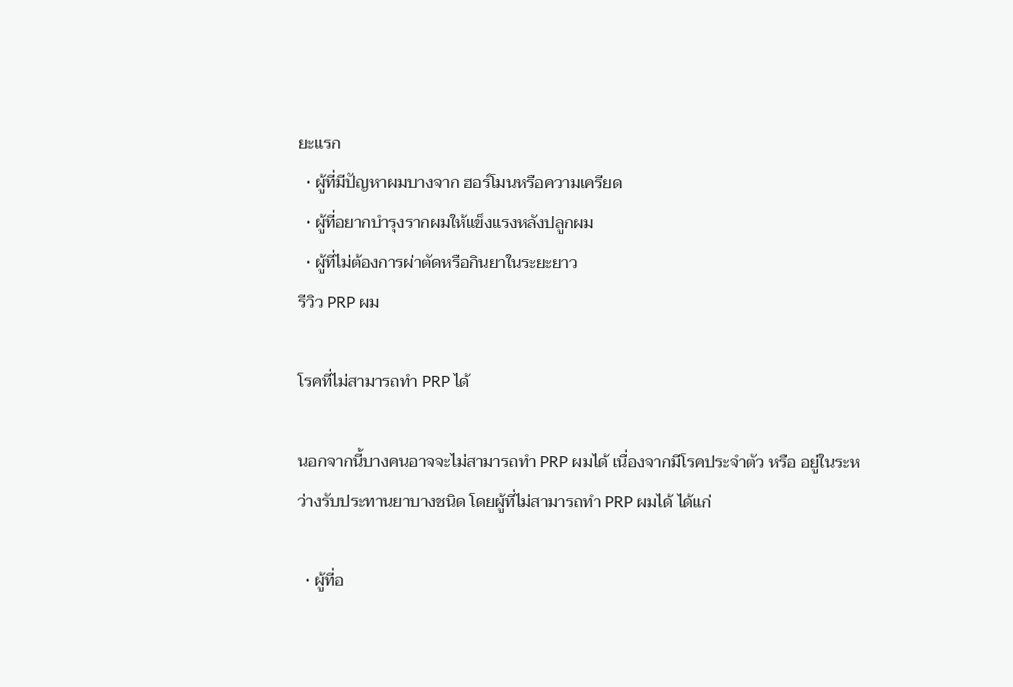ยะแรก
  • ผู้ที่มีปัญหาผมบางจาก ฮอร์โมนหรือความเครียด
  • ผู้ที่อยากบำรุงรากผมให้แข็งแรงหลังปลูกผม
  • ผู้ที่ไม่ต้องการผ่าตัดหรือกินยาในระยะยาว
รีวิว PRP ผม

โรคที่ไม่สามารถทำ PRP ได้

นอกจากนี้บางคนอาจจะไม่สามารถทำ PRP ผมได้ เนื่องจากมีโรคประจำตัว หรือ อยู่ในระหว่างรับประทานยาบางชนิด โดยผู้ที่ไม่สามารถทำ PRP ผมได้ ได้แก่

  • ผู้ที่อ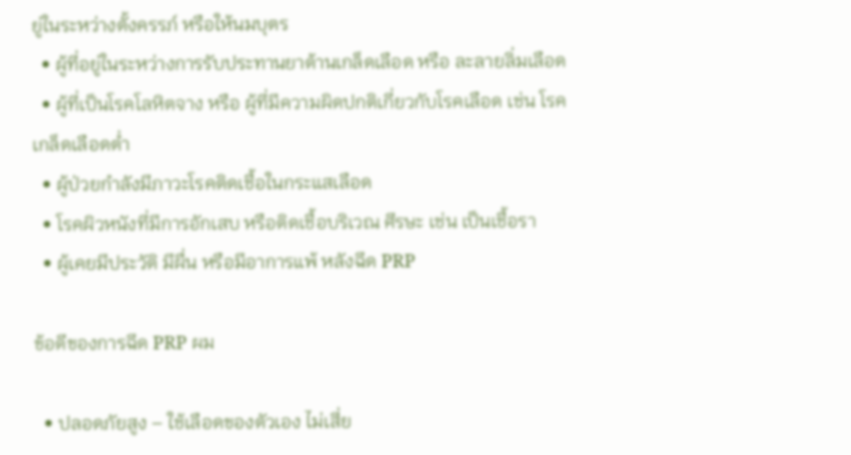ยู่ในระหว่างตั้งครรภ์ หรือให้นมบุตร
  • ผู้ที่อยู่ในระหว่างการรับประทานยาต้านเกล็ดเลือด หรือ ละลายลิ่มเลือด
  • ผู้ที่เป็นโรคโลหิตจาง หรือ ผู้ที่มีความผิดปกติเกี่ยวกับโรคเลือด เช่น โรคเกล็ดเลือดต่ำ
  • ผู้ป่วยกำลังมีภาวะโรคติดเชื้อในกระแสเลือด
  • โรคผิวหนังที่มีการอักเสบ หรือติดเชื้อบริเวณ ศีรษะ เช่น เป็นเชื้อรา
  • ผู้เคยมีประวัติ มีผื่น หรือมีอาการแพ้ หลังฉีด PRP

ข้อดีของการฉีด PRP ผม

  • ปลอดภัยสูง – ใช้เลือดของตัวเอง ไม่เสี่ย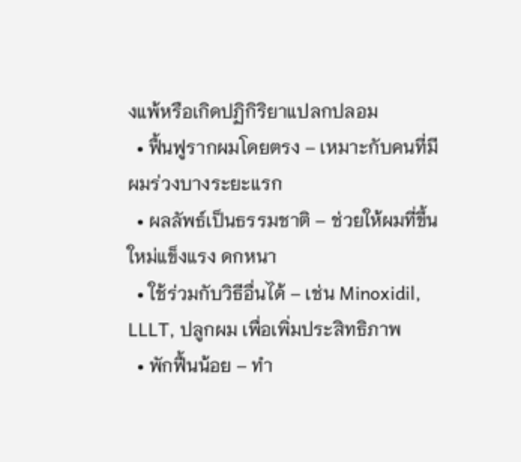งแพ้หรือเกิดปฏิกิริยาแปลกปลอม
  • ฟื้นฟูรากผมโดยตรง – เหมาะกับคนที่มีผมร่วงบางระยะแรก
  • ผลลัพธ์เป็นธรรมชาติ – ช่วยให้ผมที่ขึ้นใหม่แข็งแรง ดกหนา
  • ใช้ร่วมกับวิธีอื่นได้ – เช่น Minoxidil, LLLT, ปลูกผม เพื่อเพิ่มประสิทธิภาพ
  • พักฟื้นน้อย – ทำ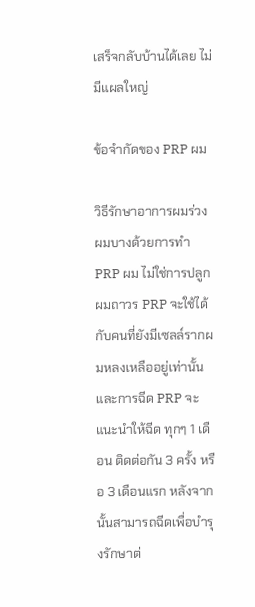เสร็จกลับบ้านได้เลย ไม่มีแผลใหญ่

ข้อจำกัดของ PRP ผม

วิธีรักษาอาการผมร่วงผมบางด้วยการทำ PRP ผม ไม่ใช่การปลูกผมถาวร PRP จะใช้ได้กับคนที่ยังมีเซลล์รากผมหลงเหลืออยู่เท่านั้น และการฉีด PRP จะแนะนำให้ฉีด ทุกๆ 1 เดือน ติดต่อกัน 3 ครั้ง หรือ 3 เดือนแรก หลังจากนั้นสามารถฉีดเพื่อบำรุงรักษาต่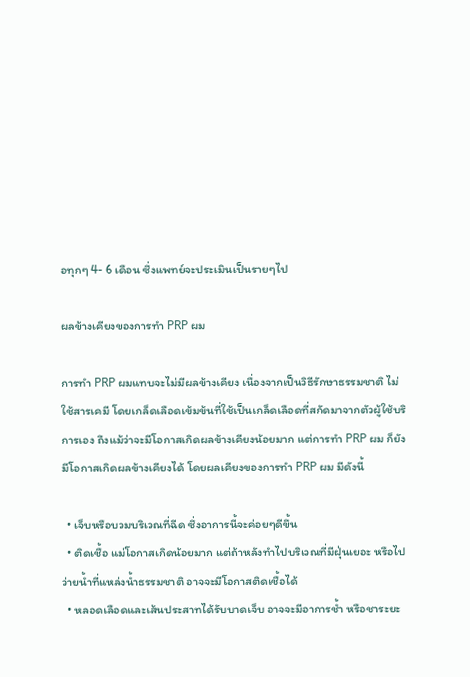อทุกๆ 4- 6 เดือน ซึ่งแพทย์จะประเมินเป็นรายๆไป

ผลข้างเคียงของการทำ PRP ผม

การทำ PRP ผมแทบจะไม่มีผลข้างเคียง เนื่องจากเป็นวิธีรักษาธรรมชาติ ไม่ใช้สารเคมี โดยเกล็ดเลือดเข้มข้นที่ใช้เป็นเกล็ดเลือดที่สกัดมาจากตัวผู้ใช้บริการเอง ถึงแม้ว่าจะมีโอกาสเกิดผลข้างเคียงน้อยมาก แต่การทำ PRP ผม ก็ยังมีโอกาสเกิดผลข้างเคียงได้ โดยผลเคียงของการทำ PRP ผม มีดังนี้

  • เจ็บหรือบวมบริเวณที่ฉีด ซึ่งอาการนี้จะค่อยๆดีขึ้น
  • ติดเชื้อ แม่โอกาสเกิดน้อยมาก แต่ถ้าหลังทำไปบริเวณที่มีฝุ่นเยอะ หรือไปว่ายน้ำที่แหล่งน้ำธรรมชาติ อาจจะมีโอกาสติดเชื้อได้
  • หลอดเลือดและเส้นประสาทได้รับบาดเจ็บ อาจจะมีอาการช้ำ หรือชาระยะ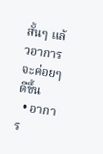สั้นๆ แล้วอาการจะค่อยๆดีขึ้น
  • อาการ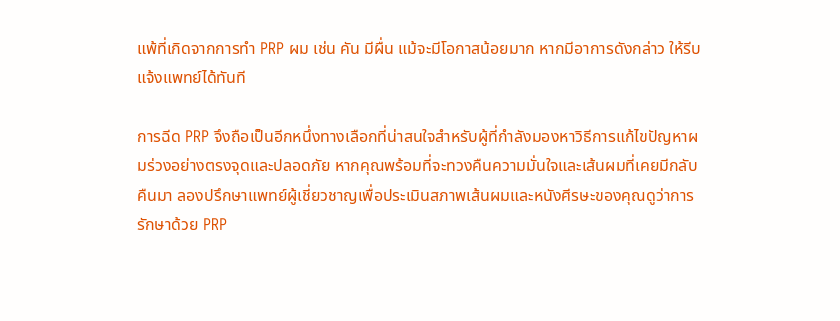แพ้ที่เกิดจากการทำ PRP ผม เช่น คัน มีผื่น แม้จะมีโอกาสน้อยมาก หากมีอาการดังกล่าว ให้รีบแจ้งแพทย์ได้ทันที

การฉีด PRP จึงถือเป็นอีกหนึ่งทางเลือกที่น่าสนใจสำหรับผู้ที่กำลังมองหาวิธีการแก้ไขปัญหาผมร่วงอย่างตรงจุดและปลอดภัย หากคุณพร้อมที่จะทวงคืนความมั่นใจและเส้นผมที่เคยมีกลับคืนมา ลองปรึกษาแพทย์ผู้เชี่ยวชาญเพื่อประเมินสภาพเส้นผมและหนังศีรษะของคุณดูว่าการรักษาด้วย PRP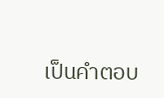เป็นคำตอบ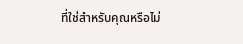ที่ใช่สำหรับคุณหรือไม่